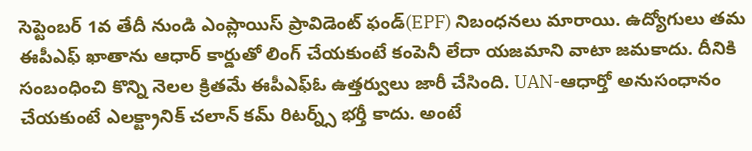సెప్టెంబర్ 1వ తేదీ నుండి ఎంప్లాయిస్ ప్రావిడెంట్ ఫండ్(EPF) నిబంధనలు మారాయి. ఉద్యోగులు తమ ఈపీఎఫ్ ఖాతాను ఆధార్ కార్డుతో లింగ్ చేయకుంటే కంపెనీ లేదా యజమాని వాటా జమకాదు. దీనికి సంబంధించి కొన్ని నెలల క్రితమే ఈపీఎఫ్ఓ ఉత్తర్వులు జారీ చేసింది. UAN-ఆధార్తో అనుసంధానం చేయకుంటే ఎలక్ట్రానిక్ చలాన్ కమ్ రిటర్న్స్ భర్తీ కాదు. అంటే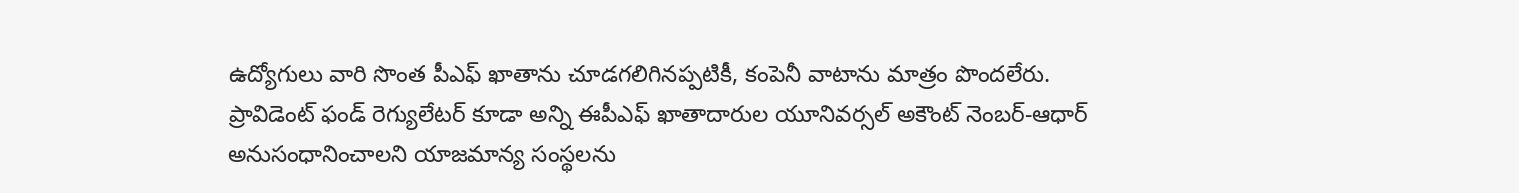ఉద్యోగులు వారి సొంత పీఎఫ్ ఖాతాను చూడగలిగినప్పటికీ, కంపెనీ వాటాను మాత్రం పొందలేరు. ప్రావిడెంట్ ఫండ్ రెగ్యులేటర్ కూడా అన్ని ఈపీఎఫ్ ఖాతాదారుల యూనివర్సల్ అకౌంట్ నెంబర్-ఆధార్ అనుసంధానించాలని యాజమాన్య సంస్థలను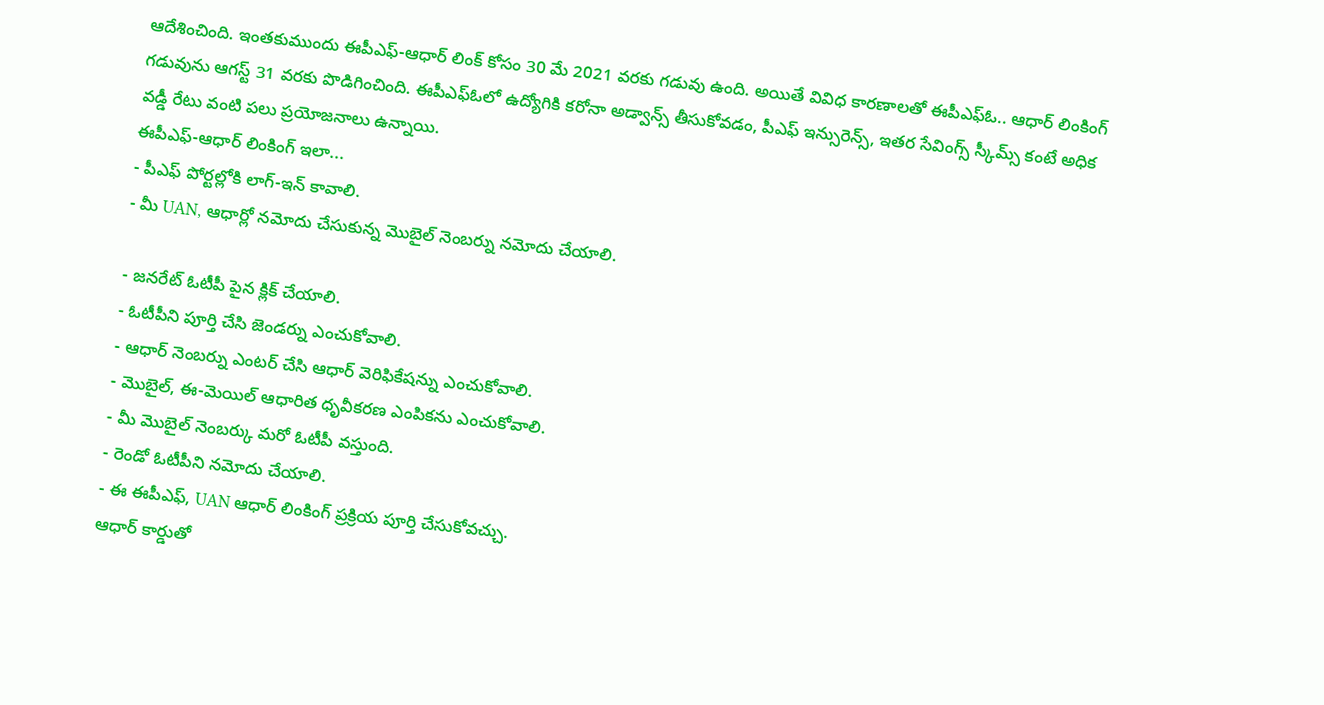ఆదేశించింది. ఇంతకుముందు ఈపీఎఫ్-ఆధార్ లింక్ కోసం 30 మే 2021 వరకు గడువు ఉంది. అయితే వివిధ కారణాలతో ఈపీఎఫ్ఓ.. ఆధార్ లింకింగ్ గడువును ఆగస్ట్ 31 వరకు పొడిగించింది. ఈపీఎఫ్ఓలో ఉద్యోగికి కరోనా అడ్వాన్స్ తీసుకోవడం, పీఎఫ్ ఇన్సురెన్స్, ఇతర సేవింగ్స్ స్కీమ్స్ కంటే అధిక వడ్డీ రేటు వంటి పలు ప్రయోజనాలు ఉన్నాయి.
ఈపీఎఫ్-ఆధార్ లింకింగ్ ఇలా...
- పీఎఫ్ పోర్టల్లోకి లాగ్-ఇన్ కావాలి.
- మీ UAN, ఆధార్లో నమోదు చేసుకున్న మొబైల్ నెంబర్ను నమోదు చేయాలి.

- జనరేట్ ఓటీపీ పైన క్లిక్ చేయాలి.
- ఓటీపీని పూర్తి చేసి జెండర్ను ఎంచుకోవాలి.
- ఆధార్ నెంబర్ను ఎంటర్ చేసి ఆధార్ వెరిఫికేషన్ను ఎంచుకోవాలి.
- మొబైల్, ఈ-మెయిల్ ఆధారిత ధృవీకరణ ఎంపికను ఎంచుకోవాలి.
- మీ మొబైల్ నెంబర్కు మరో ఓటీపీ వస్తుంది.
- రెండో ఓటీపీని నమోదు చేయాలి.
- ఈ ఈపీఎఫ్, UAN ఆధార్ లింకింగ్ ప్రక్రియ పూర్తి చేసుకోవచ్చు.
ఆధార్ కార్డుతో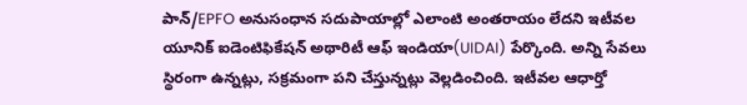పాన్/EPFO అనుసంధాన సదుపాయాల్లో ఎలాంటి అంతరాయం లేదని ఇటీవల యూనిక్ ఐడెంటిఫికేషన్ అథారిటీ ఆఫ్ ఇండియా(UIDAI) పేర్కొంది. అన్ని సేవలు స్థిరంగా ఉన్నట్లు, సక్రమంగా పని చేస్తున్నట్లు వెల్లడించింది. ఇటీవల ఆధార్తో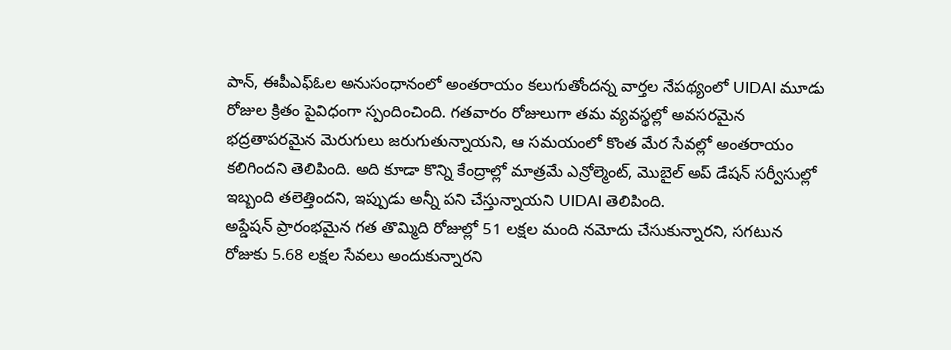పాన్, ఈపీఎఫ్ఓల అనుసంధానంలో అంతరాయం కలుగుతోందన్న వార్తల నేపథ్యంలో UIDAI మూడు రోజుల క్రితం పైవిధంగా స్పందించింది. గతవారం రోజులుగా తమ వ్యవస్థల్లో అవసరమైన భద్రతాపరమైన మెరుగులు జరుగుతున్నాయని, ఆ సమయంలో కొంత మేర సేవల్లో అంతరాయం కలిగిందని తెలిపింది. అది కూడా కొన్ని కేంద్రాల్లో మాత్రమే ఎన్రోల్మెంట్, మొబైల్ అప్ డేషన్ సర్వీసుల్లో ఇబ్బంది తలెత్తిందని, ఇప్పుడు అన్నీ పని చేస్తున్నాయని UIDAI తెలిపింది.
అప్డేషన్ ప్రారంభమైన గత తొమ్మిది రోజుల్లో 51 లక్షల మంది నమోదు చేసుకున్నారని, సగటున రోజుకు 5.68 లక్షల సేవలు అందుకున్నారని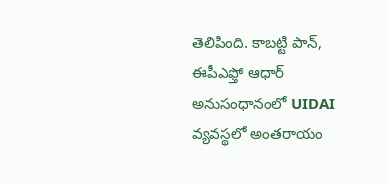తెలిపింది. కాబట్టి పాన్, ఈపీఎఫ్తో ఆధార్ అనుసంధానంలో UIDAI వ్యవస్థలో అంతరాయం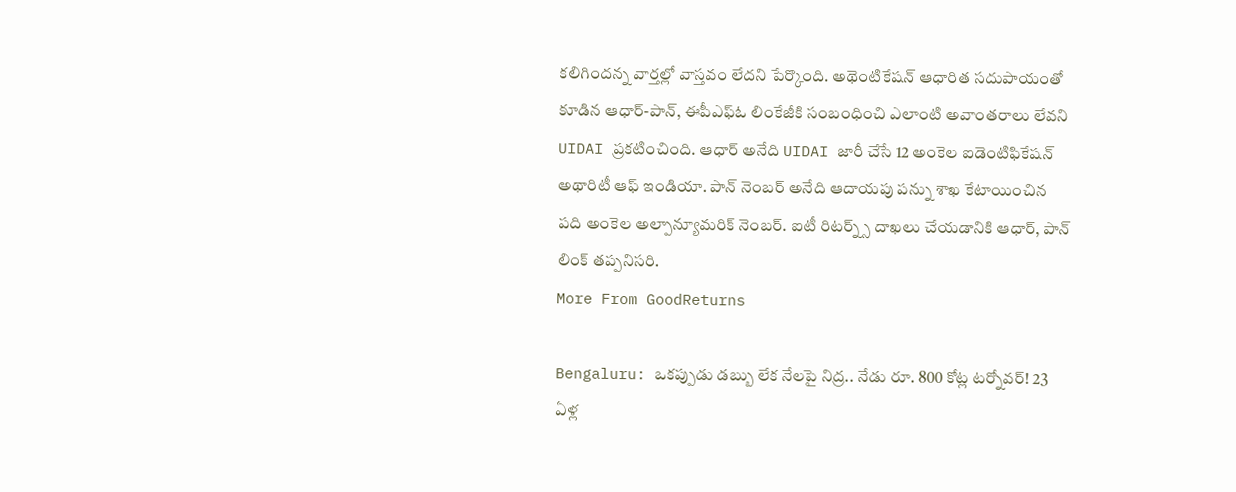కలిగిందన్న వార్తల్లో వాస్తవం లేదని పేర్కొంది. అథెంటికేషన్ ఆధారిత సదుపాయంతో కూడిన ఆధార్-పాన్, ఈపీఎఫ్ఓ లింకేజీకి సంబంధించి ఎలాంటి అవాంతరాలు లేవని UIDAI ప్రకటించింది. ఆధార్ అనేది UIDAI జారీ చేసే 12 అంకెల ఐడెంటిఫికేషన్ అథారిటీ ఆఫ్ ఇండియా. పాన్ నెంబర్ అనేది ఆదాయపు పన్ను శాఖ కేటాయించిన పది అంకెల అల్పాన్యూమరిక్ నెంబర్. ఐటీ రిటర్న్స్ దాఖలు చేయడానికి ఆధార్, పాన్ లింక్ తప్పనిసరి.
More From GoodReturns

Bengaluru: ఒకప్పుడు డబ్బు లేక నేలపై నిద్ర.. నేడు రూ. 800 కోట్ల టర్నోవర్! 23 ఏళ్ల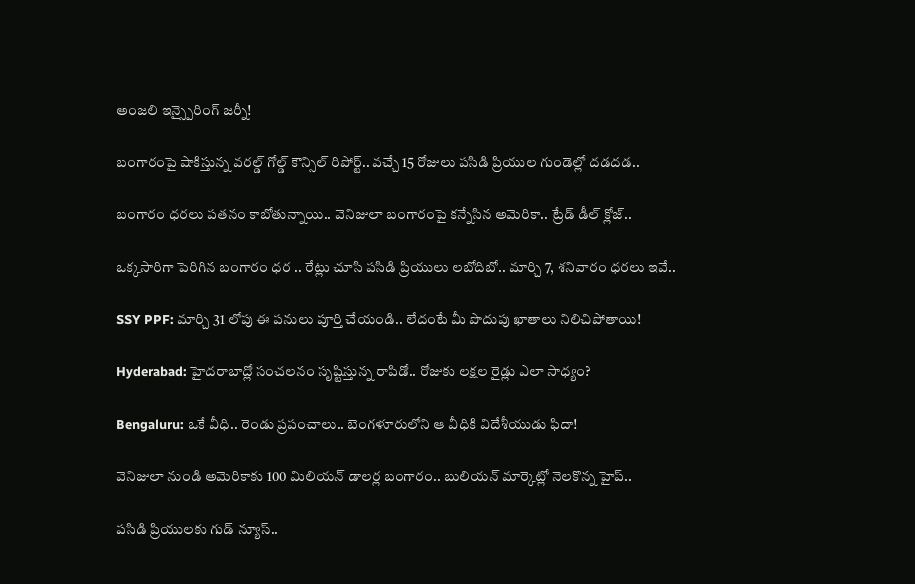అంజలి ఇన్స్పైరింగ్ జర్నీ!

బంగారంపై షాకిస్తున్న వరల్డ్ గోల్డ్ కౌన్సిల్ రిపోర్ట్.. వచ్చే 15 రోజులు పసిడి ప్రియుల గుండెల్లో దడదడ..

బంగారం ధరలు పతనం కాబోతున్నాయి.. వెనిజులా బంగారంపై కన్నేసిన అమెరికా.. ట్రేడ్ డీల్ క్లోజ్..

ఒక్కసారిగా పెరిగిన బంగారం ధర .. రేట్లు చూసి పసిడి ప్రియులు లబోదిబో.. మార్చి 7, శనివారం ధరలు ఇవే..

SSY PPF: మార్చి 31 లోపు ఈ పనులు పూర్తి చేయండి.. లేదంటే మీ పొదుపు ఖాతాలు నిలిచిపోతాయి!

Hyderabad: హైదరాబాద్లో సంచలనం సృష్టిస్తున్న రాపిడో.. రోజుకు లక్షల రైడ్లు ఎలా సాధ్యం?

Bengaluru: ఒకే వీధి.. రెండు ప్రపంచాలు.. బెంగళూరులోని ఆ వీధికి విదేశీయుడు ఫిదా!

వెనిజులా నుండి అమెరికాకు 100 మిలియన్ డాలర్ల బంగారం.. బులియన్ మార్కెట్లో నెలకొన్న హైప్..

పసిడి ప్రియులకు గుడ్ న్యూస్..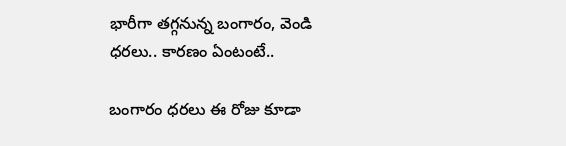భారీగా తగ్గనున్న బంగారం, వెండి ధరలు.. కారణం ఏంటంటే..

బంగారం ధరలు ఈ రోజు కూడా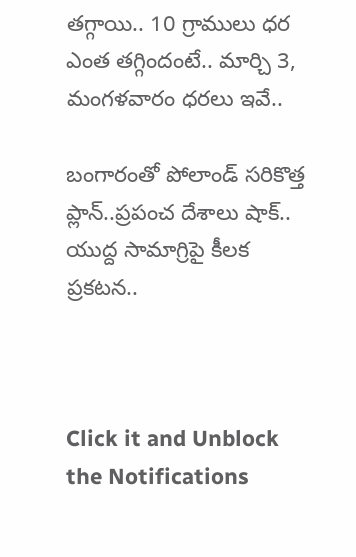తగ్గాయి.. 10 గ్రాములు ధర ఎంత తగ్గిందంటే.. మార్చి 3, మంగళవారం ధరలు ఇవే..

బంగారంతో పోలాండ్ సరికొత్త ప్లాన్..ప్రపంచ దేశాలు షాక్.. యుద్ద సామాగ్రిపై కీలక ప్రకటన..



Click it and Unblock the Notifications